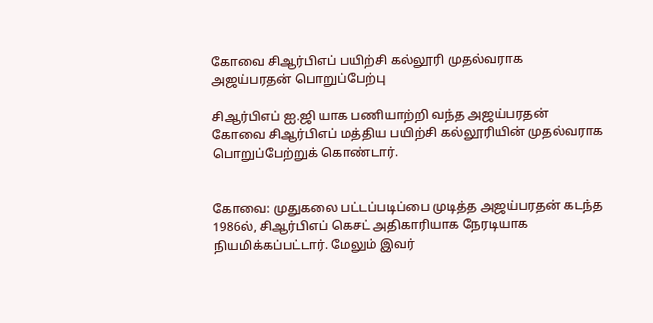கோவை சிஆர்பிஎப் பயிற்சி கல்லூரி முதல்வராக அஜய்பரதன் பொறுப்பேற்பு

சிஆர்பிஎப் ஐ.ஜி யாக பணியாற்றி வந்த அஜய்பரதன் கோவை சிஆர்பிஎப் மத்திய பயிற்சி கல்லூரியின் முதல்வராக பொறுப்பேற்றுக் கொண்டார்.


கோவை: முதுகலை பட்டப்படிப்பை முடித்த அஜய்பரதன் கடந்த 1986ல், சிஆர்பிஎப் கெசட் அதிகாரியாக நேரடியாக நியமிக்கப்பட்டார். மேலும் இவர்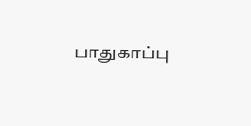பாதுகாப்பு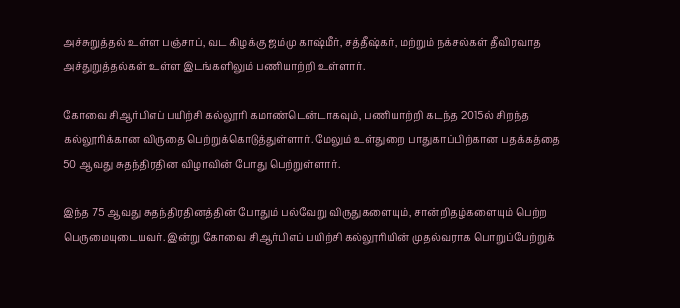அச்சுறுத்தல் உள்ள பஞ்சாப், வட கிழக்கு ஜம்மு காஷ்மீர், சத்தீஷ்கர், மற்றும் நக்சல்கள் தீவிரவாத அச்துறுத்தல்கள் உள்ள இடங்களிலும் பணியாற்றி உள்ளார்.

கோவை சிஆர்பிஎப் பயிற்சி கல்லூரி கமாண்டென்டாகவும், பணியாற்றி கடந்த 2015ல் சிறந்த கல்லூரிக்கான விருதை பெற்றுக்கொடுத்துள்ளார். மேலும் உள்துறை பாதுகாப்பிற்கான பதக்கத்தை 50 ஆவது சுதந்திரதின விழாவின் போது பெற்றுள்ளார்.

இந்த 75 ஆவது சுதந்திரதினத்தின் போதும் பல்வேறு விருதுகளையும், சான்றிதழ்களையும் பெற்ற பெருமையுடையவர். இன்று கோவை சிஆர்பிஎப் பயிற்சி கல்லூரியின் முதல்வராக பொறுப்பேற்றுக்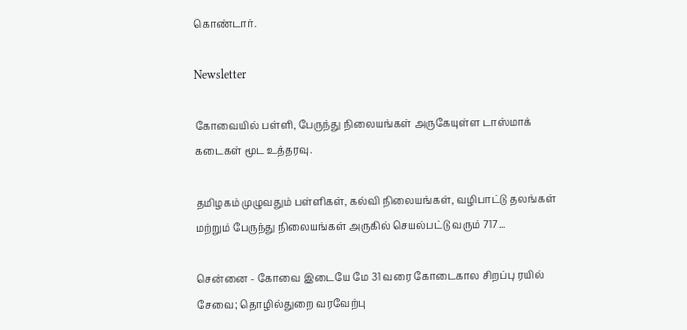கொண்டார்.

Newsletter

கோவையில் பள்ளி, பேருந்து நிலையங்கள் அருகேயுள்ள டாஸ்மாக் கடைகள் மூட உத்தரவு.

தமிழகம் முழுவதும் பள்ளிகள், கல்வி நிலையங்கள், வழிபாட்டு தலங்கள் மற்றும் பேருந்து நிலையங்கள் அருகில் செயல்பட்டு வரும் 717...

சென்னை - கோவை இடையே மே 31 வரை கோடைகால சிறப்பு ரயில் சேவை; தொழில்துறை வரவேற்பு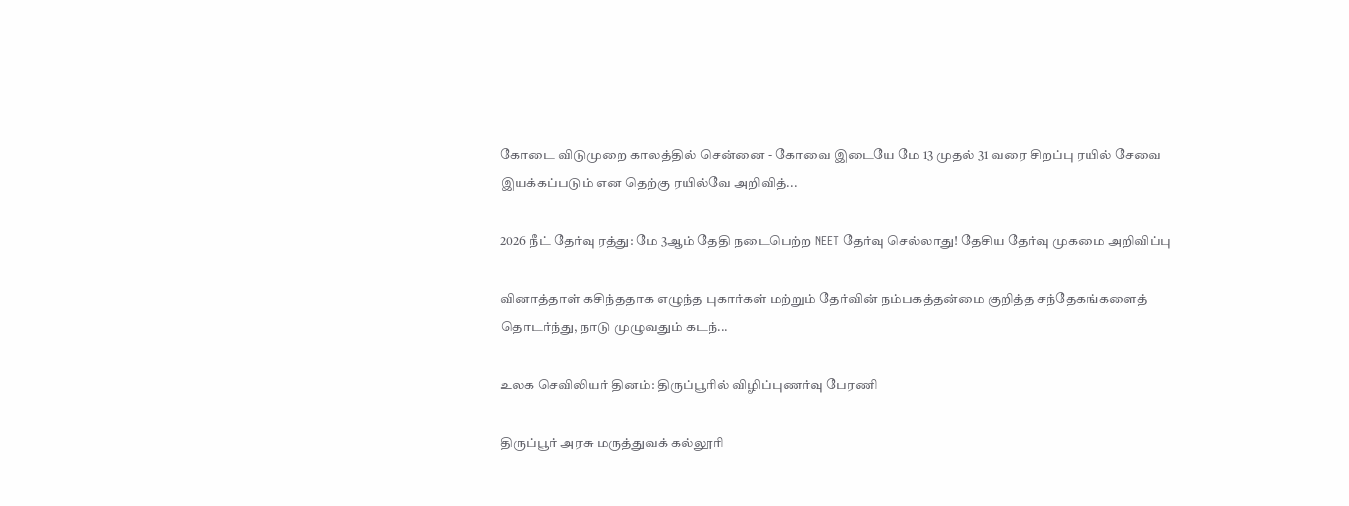கோடை விடுமுறை காலத்தில் சென்னை - கோவை இடையே மே 13 முதல் 31 வரை சிறப்பு ரயில் சேவை இயக்கப்படும் என தெற்கு ரயில்வே அறிவித்...

2026 நீட் தேர்வு ரத்து: மே 3ஆம் தேதி நடைபெற்ற NEET தேர்வு செல்லாது! தேசிய தேர்வு முகமை அறிவிப்பு

வினாத்தாள் கசிந்ததாக எழுந்த புகார்கள் மற்றும் தேர்வின் நம்பகத்தன்மை குறித்த சந்தேகங்களைத் தொடர்ந்து, நாடு முழுவதும் கடந்...

உலக செவிலியர் தினம்: திருப்பூரில் விழிப்புணர்வு பேரணி

திருப்பூர் அரசு மருத்துவக் கல்லூரி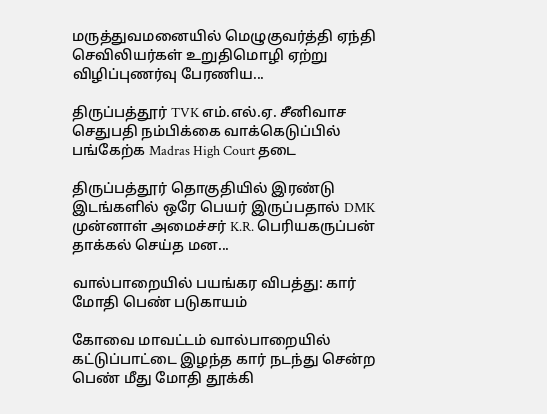மருத்துவமனையில் மெழுகுவர்த்தி ஏந்தி செவிலியர்கள் உறுதிமொழி ஏற்று விழிப்புணர்வு பேரணிய...

திருப்பத்தூர் TVK எம்.எல்.ஏ. சீனிவாச செதுபதி நம்பிக்கை வாக்கெடுப்பில் பங்கேற்க Madras High Court தடை

திருப்பத்தூர் தொகுதியில் இரண்டு இடங்களில் ஒரே பெயர் இருப்பதால் DMK முன்னாள் அமைச்சர் K.R. பெரியகருப்பன் தாக்கல் செய்த மன...

வால்பாறையில் பயங்கர விபத்து: கார் மோதி பெண் படுகாயம்

கோவை மாவட்டம் வால்பாறையில் கட்டுப்பாட்டை இழந்த கார் நடந்து சென்ற பெண் மீது மோதி தூக்கி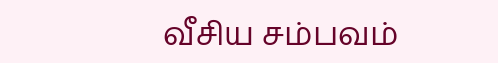வீசிய சம்பவம்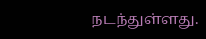நடந்துள்ளது.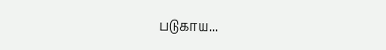படுகாய...